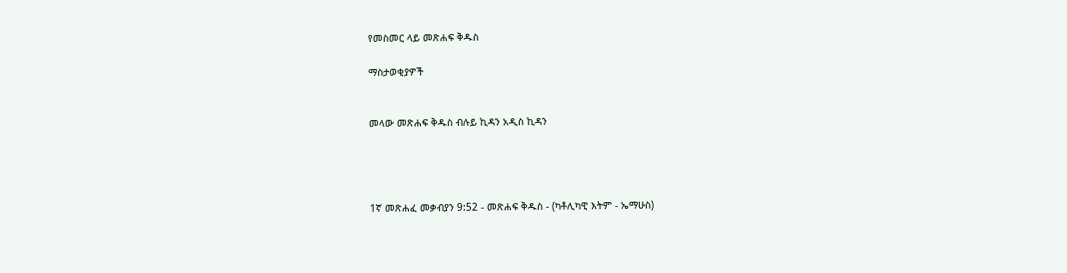የመስመር ላይ መጽሐፍ ቅዱስ

ማስታወቂያዎች


መላው መጽሐፍ ቅዱስ ብሉይ ኪዳን አዲስ ኪዳን




1ኛ መጽሐፈ መቃብያን 9:52 - መጽሐፍ ቅዱስ - (ካቶሊካዊ እትም - ኤማሁስ)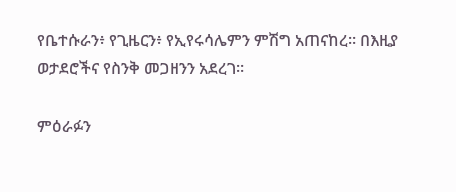የቤተሱራን፥ የጊዜርን፥ የኢየሩሳሌምን ምሽግ አጠናከረ። በእዚያ ወታደሮችና የስንቅ መጋዘንን አደረገ።

ምዕራፉን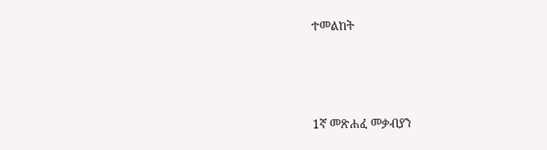ተመልከት



1ኛ መጽሐፈ መቃብያን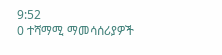9:52
0 ተሻማሚ ማመሳሰሪያዎች